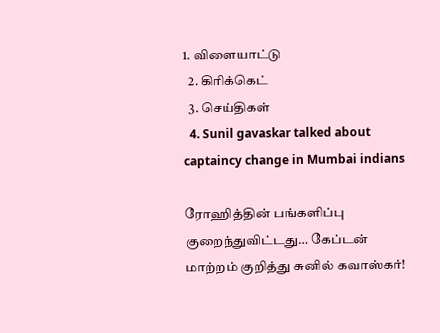1. விளையாட்டு
  2. கிரிக்கெட்
  3. செய்திகள்
  4. Sunil gavaskar talked about captaincy change in Mumbai indians

ரோஹித்தின் பங்களிப்பு குறைந்துவிட்டது… கேப்டன் மாற்றம் குறித்து சுனில் கவாஸ்கர்!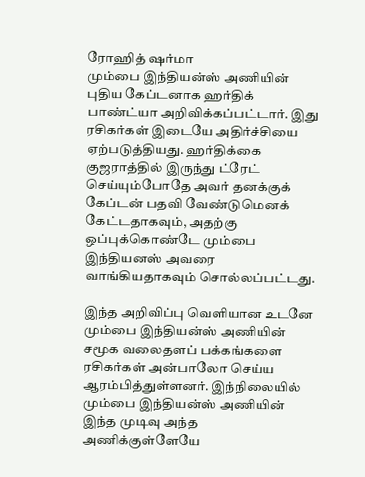ரோஹித் ஷர்மா
மும்பை இந்தியன்ஸ் அணியின் புதிய கேப்டனாக ஹர்திக் பாண்ட்யா அறிவிக்கப்பட்டார். இது ரசிகர்கள் இடையே அதிர்ச்சியை ஏற்படுத்தியது. ஹர்திக்கை குஜராத்தில் இருந்து ட்ரேட் செய்யும்போதே அவர் தனக்குக் கேப்டன் பதவி வேண்டுமெனக் கேட்டதாகவும், அதற்கு ஒப்புக்கொண்டே மும்பை இந்தியனஸ் அவரை வாங்கியதாகவும் சொல்லப்பட்டது.

இந்த அறிவிப்பு வெளியான உடனே மும்பை இந்தியன்ஸ் அணியின் சமூக வலைதளப் பக்கங்களை ரசிகர்கள் அன்பாலோ செய்ய ஆரம்பித்துள்ளனர். இந்நிலையில் மும்பை இந்தியன்ஸ் அணியின் இந்த முடிவு அந்த அணிக்குள்ளேயே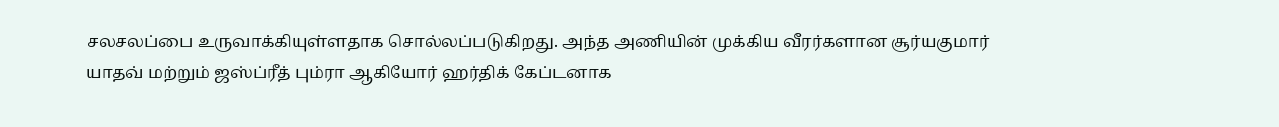சலசலப்பை உருவாக்கியுள்ளதாக சொல்லப்படுகிறது. அந்த அணியின் முக்கிய வீரர்களான சூர்யகுமார் யாதவ் மற்றும் ஜஸ்ப்ரீத் பும்ரா ஆகியோர் ஹர்திக் கேப்டனாக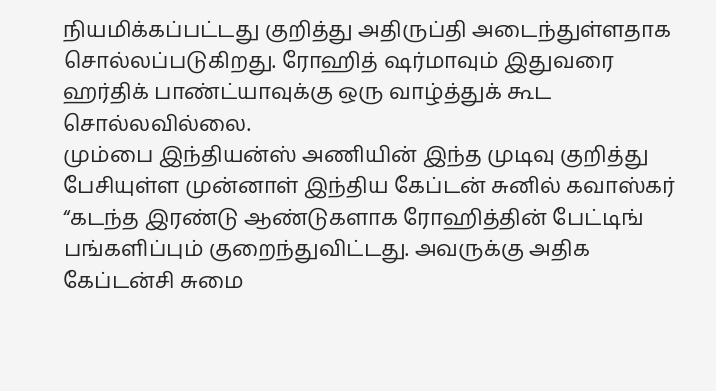நியமிக்கப்பட்டது குறித்து அதிருப்தி அடைந்துள்ளதாக சொல்லப்படுகிறது. ரோஹித் ஷர்மாவும் இதுவரை ஹர்திக் பாண்ட்யாவுக்கு ஒரு வாழ்த்துக் கூட சொல்லவில்லை.
மும்பை இந்தியன்ஸ் அணியின் இந்த முடிவு குறித்து பேசியுள்ள முன்னாள் இந்திய கேப்டன் சுனில் கவாஸ்கர் “கடந்த இரண்டு ஆண்டுகளாக ரோஹித்தின் பேட்டிங் பங்களிப்பும் குறைந்துவிட்டது. அவருக்கு அதிக கேப்டன்சி சுமை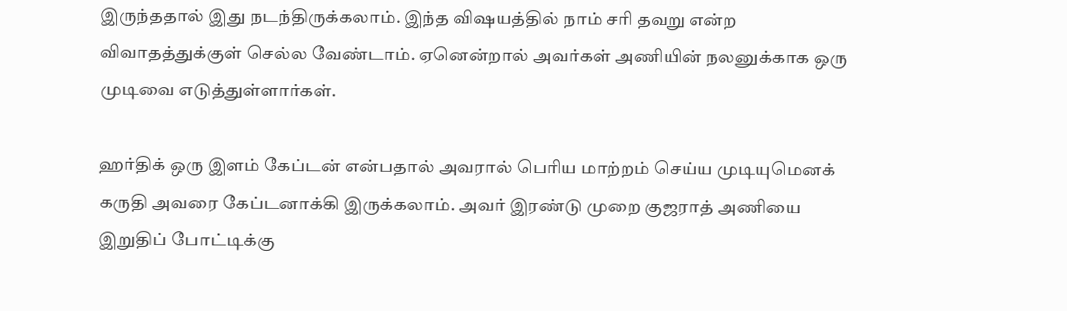இருந்ததால் இது நடந்திருக்கலாம். இந்த விஷயத்தில் நாம் சரி தவறு என்ற விவாதத்துக்குள் செல்ல வேண்டாம். ஏனென்றால் அவர்கள் அணியின் நலனுக்காக ஒரு முடிவை எடுத்துள்ளார்கள்.

ஹர்திக் ஒரு இளம் கேப்டன் என்பதால் அவரால் பெரிய மாற்றம் செய்ய முடியுமெனக் கருதி அவரை கேப்டனாக்கி இருக்கலாம். அவர் இரண்டு முறை குஜராத் அணியை இறுதிப் போட்டிக்கு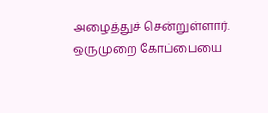அழைத்துச் சென்றுள்ளார். ஒருமுறை கோப்பையை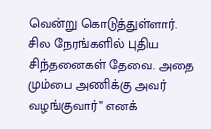வென்று கொடுத்துள்ளார்.  சில நேரங்களில் புதிய சிந்தனைகள் தேவை. அதை மும்பை அணிக்கு அவர் வழங்குவார்” எனக்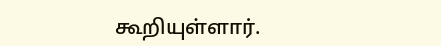கூறியுள்ளார்.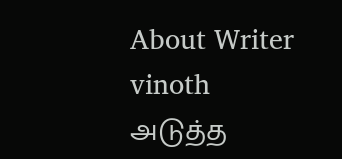About Writer
vinoth
அடுத்த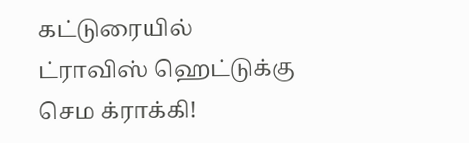கட்டுரையில்
ட்ராவிஸ் ஹெட்டுக்கு செம க்ராக்கி!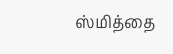ஸ்மித்தை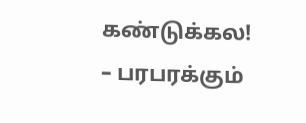கண்டுக்கல! – பரபரக்கும்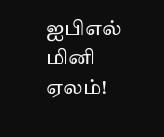ஐபிஎல் மினி ஏலம்!